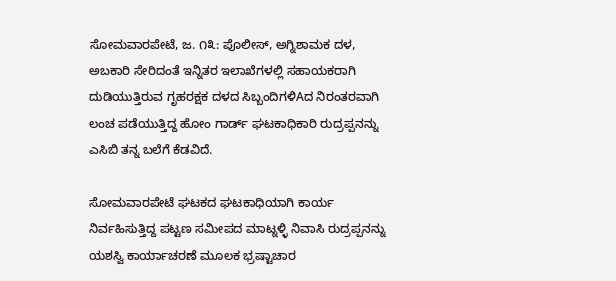ಸೋಮವಾರಪೇಟೆ, ಜ. ೧೩: ಪೊಲೀಸ್, ಅಗ್ನಿಶಾಮಕ ದಳ, ಅಬಕಾರಿ ಸೇರಿದಂತೆ ಇನ್ನಿತರ ಇಲಾಖೆಗಳಲ್ಲಿ ಸಹಾಯಕರಾಗಿ ದುಡಿಯುತ್ತಿರುವ ಗೃಹರಕ್ಷಕ ದಳದ ಸಿಬ್ಬಂದಿಗಳಿAದ ನಿರಂತರವಾಗಿ ಲಂಚ ಪಡೆಯುತ್ತಿದ್ದ ಹೋಂ ಗಾರ್ಡ್ ಘಟಕಾಧಿಕಾರಿ ರುದ್ರಪ್ಪನನ್ನು ಎಸಿಬಿ ತನ್ನ ಬಲೆಗೆ ಕೆಡವಿದೆ.

ಸೋಮವಾರಪೇಟೆ ಘಟಕದ ಘಟಕಾಧಿಯಾಗಿ ಕಾರ್ಯ ನಿರ್ವಹಿಸುತ್ತಿದ್ದ ಪಟ್ಟಣ ಸಮೀಪದ ಮಾಟ್ನಳ್ಳಿ ನಿವಾಸಿ ರುದ್ರಪ್ಪನನ್ನು ಯಶಸ್ವಿ ಕಾರ್ಯಾಚರಣೆ ಮೂಲಕ ಭ್ರಷ್ಟಾಚಾರ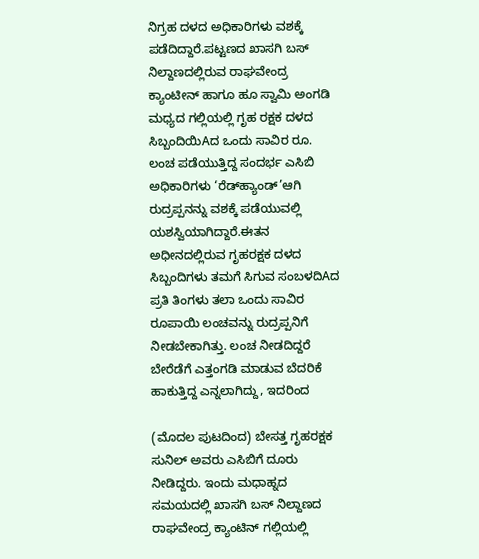ನಿಗ್ರಹ ದಳದ ಅಧಿಕಾರಿಗಳು ವಶಕ್ಕೆ ಪಡೆದಿದ್ದಾರೆ.ಪಟ್ಟಣದ ಖಾಸಗಿ ಬಸ್ ನಿಲ್ದಾಣದಲ್ಲಿರುವ ರಾಘವೇಂದ್ರ ಕ್ಯಾಂಟೀನ್ ಹಾಗೂ ಹೂ ಸ್ವಾಮಿ ಅಂಗಡಿ ಮಧ್ಯದ ಗಲ್ಲಿಯಲ್ಲಿ ಗೃಹ ರಕ್ಷಕ ದಳದ ಸಿಬ್ಬಂದಿಯಿAದ ಒಂದು ಸಾವಿರ ರೂ. ಲಂಚ ಪಡೆಯುತ್ತಿದ್ದ ಸಂದರ್ಭ ಎಸಿಬಿ ಅಧಿಕಾರಿಗಳು ‘ರೆಡ್‌ಹ್ಯಾಂಡ್’ಆಗಿ ರುದ್ರಪ್ಪನನ್ನು ವಶಕ್ಕೆ ಪಡೆಯುವಲ್ಲಿ ಯಶಸ್ವಿಯಾಗಿದ್ದಾರೆ.ಈತನ ಅಧೀನದಲ್ಲಿರುವ ಗೃಹರಕ್ಷಕ ದಳದ ಸಿಬ್ಬಂದಿಗಳು ತಮಗೆ ಸಿಗುವ ಸಂಬಳದಿAದ ಪ್ರತಿ ತಿಂಗಳು ತಲಾ ಒಂದು ಸಾವಿರ ರೂಪಾಯಿ ಲಂಚವನ್ನು ರುದ್ರಪ್ಪನಿಗೆ ನೀಡಬೇಕಾಗಿತ್ತು. ಲಂಚ ನೀಡದಿದ್ದರೆ ಬೇರೆಡೆಗೆ ಎತ್ತಂಗಡಿ ಮಾಡುವ ಬೆದರಿಕೆ ಹಾಕುತ್ತಿದ್ದ ಎನ್ನಲಾಗಿದ್ದು, ಇದರಿಂದ

(ಮೊದಲ ಪುಟದಿಂದ) ಬೇಸತ್ತ ಗೃಹರಕ್ಷಕ ಸುನಿಲ್ ಅವರು ಎಸಿಬಿಗೆ ದೂರು ನೀಡಿದ್ದರು. ಇಂದು ಮಧಾಹ್ನದ ಸಮಯದಲ್ಲಿ ಖಾಸಗಿ ಬಸ್ ನಿಲ್ದಾಣದ ರಾಘವೇಂದ್ರ ಕ್ಯಾಂಟಿನ್ ಗಲ್ಲಿಯಲ್ಲಿ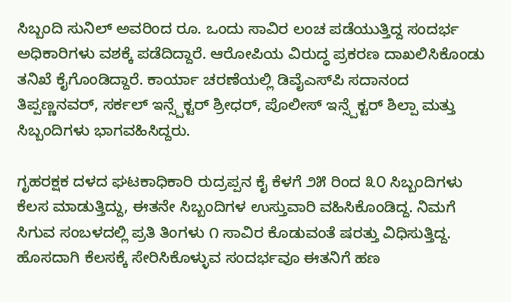ಸಿಬ್ಬಂದಿ ಸುನಿಲ್ ಅವರಿಂದ ರೂ. ಒಂದು ಸಾವಿರ ಲಂಚ ಪಡೆಯುತ್ತಿದ್ದ ಸಂದರ್ಭ ಅಧಿಕಾರಿಗಳು ವಶಕ್ಕೆ ಪಡೆದಿದ್ದಾರೆ. ಆರೋಪಿಯ ವಿರುದ್ಧ ಪ್ರಕರಣ ದಾಖಲಿಸಿಕೊಂಡು ತನಿಖೆ ಕೈಗೊಂಡಿದ್ದಾರೆ. ಕಾರ್ಯಾ ಚರಣೆಯಲ್ಲಿ ಡಿವೈಎಸ್‌ಪಿ ಸದಾನಂದ ತಿಪ್ಪಣ್ಣನವರ್, ಸರ್ಕಲ್ ಇನ್ಸ್ಪೆಕ್ಟರ್ ಶ್ರೀಧರ್, ಪೊಲೀಸ್ ಇನ್ಸ್ಪೆಕ್ಟರ್ ಶಿಲ್ಪಾ ಮತ್ತು ಸಿಬ್ಬಂದಿಗಳು ಭಾಗವಹಿಸಿದ್ದರು.

ಗೃಹರಕ್ಷಕ ದಳದ ಘಟಕಾಧಿಕಾರಿ ರುದ್ರಪ್ಪನ ಕೈ ಕೆಳಗೆ ೨೫ ರಿಂದ ೩೦ ಸಿಬ್ಬಂದಿಗಳು ಕೆಲಸ ಮಾಡುತ್ತಿದ್ದು, ಈತನೇ ಸಿಬ್ಬಂದಿಗಳ ಉಸ್ತುವಾರಿ ವಹಿಸಿಕೊಂಡಿದ್ದ. ನಿಮಗೆ ಸಿಗುವ ಸಂಬಳದಲ್ಲಿ ಪ್ರತಿ ತಿಂಗಳು ೧ ಸಾವಿರ ಕೊಡುವಂತೆ ಷರತ್ತು ವಿಧಿಸುತ್ತಿದ್ದ. ಹೊಸದಾಗಿ ಕೆಲಸಕ್ಕೆ ಸೇರಿಸಿಕೊಳ್ಳುವ ಸಂದರ್ಭವೂ ಈತನಿಗೆ ಹಣ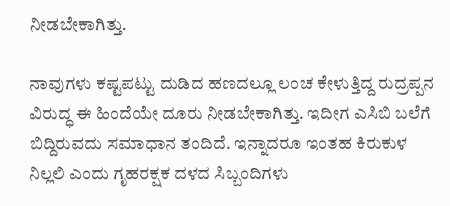ನೀಡಬೇಕಾಗಿತ್ತು.

ನಾವುಗಳು ಕಷ್ಟಪಟ್ಟು ದುಡಿದ ಹಣದಲ್ಲೂ ಲಂಚ ಕೇಳುತ್ತಿದ್ದ ರುದ್ರಪ್ಪನ ವಿರುದ್ಧ ಈ ಹಿಂದೆಯೇ ದೂರು ನೀಡಬೇಕಾಗಿತ್ತು. ಇದೀಗ ಎಸಿಬಿ ಬಲೆಗೆ ಬಿದ್ದಿರುವದು ಸಮಾಧಾನ ತಂದಿದೆ. ಇನ್ನಾದರೂ ಇಂತಹ ಕಿರುಕುಳ ನಿಲ್ಲಲಿ ಎಂದು ಗೃಹರಕ್ಷಕ ದಳದ ಸಿಬ್ಬಂದಿಗಳು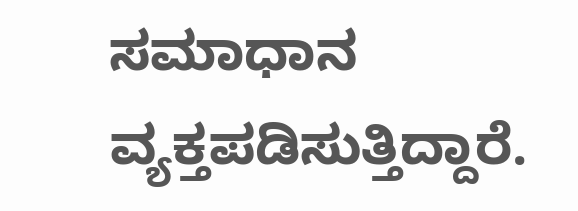ಸಮಾಧಾನ ವ್ಯಕ್ತಪಡಿಸುತ್ತಿದ್ದಾರೆ.